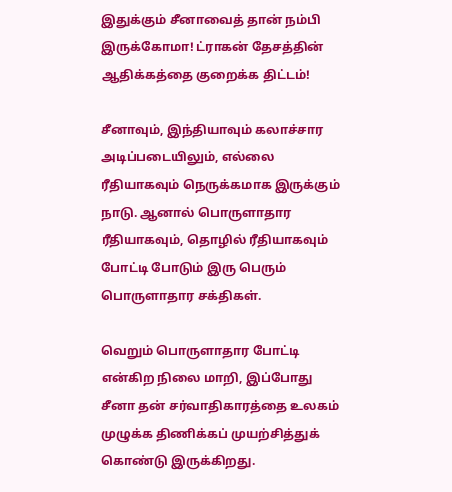இதுக்கும் சீனாவைத் தான் நம்பி இருக்கோமா! ட்ராகன் தேசத்தின் ஆதிக்கத்தை குறைக்க திட்டம்!

சீனாவும், இந்தியாவும் கலாச்சார அடிப்படையிலும், எல்லை ரீதியாகவும் நெருக்கமாக இருக்கும் நாடு. ஆனால் பொருளாதார ரீதியாகவும், தொழில் ரீதியாகவும் போட்டி போடும் இரு பெரும் பொருளாதார சக்திகள்.

வெறும் பொருளாதார போட்டி என்கிற நிலை மாறி, இப்போது சீனா தன் சர்வாதிகாரத்தை உலகம் முழுக்க திணிக்கப் முயற்சித்துக் கொண்டு இருக்கிறது.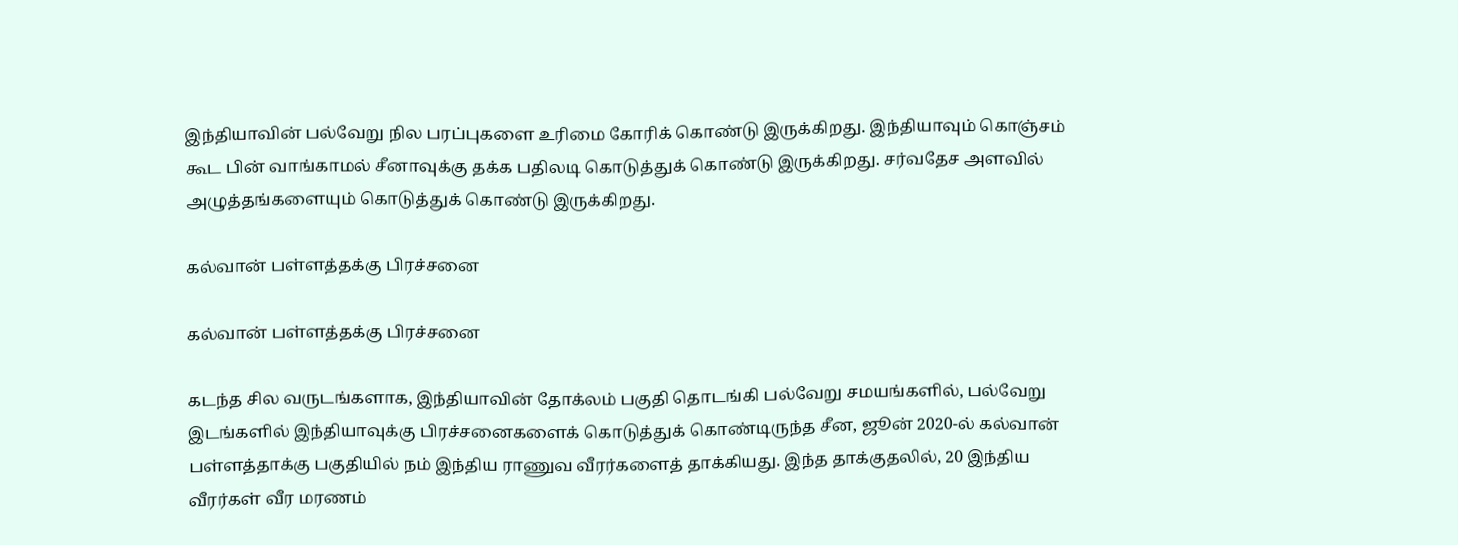இந்தியாவின் பல்வேறு நில பரப்புகளை உரிமை கோரிக் கொண்டு இருக்கிறது. இந்தியாவும் கொஞ்சம் கூட பின் வாங்காமல் சீனாவுக்கு தக்க பதிலடி கொடுத்துக் கொண்டு இருக்கிறது. சர்வதேச அளவில் அழுத்தங்களையும் கொடுத்துக் கொண்டு இருக்கிறது.

கல்வான் பள்ளத்தக்கு பிரச்சனை

கல்வான் பள்ளத்தக்கு பிரச்சனை

கடந்த சில வருடங்களாக, இந்தியாவின் தோக்லம் பகுதி தொடங்கி பல்வேறு சமயங்களில், பல்வேறு இடங்களில் இந்தியாவுக்கு பிரச்சனைகளைக் கொடுத்துக் கொண்டிருந்த சீன, ஜூன் 2020-ல் கல்வான் பள்ளத்தாக்கு பகுதியில் நம் இந்திய ராணுவ வீரர்களைத் தாக்கியது. இந்த தாக்குதலில், 20 இந்திய வீரர்கள் வீர மரணம்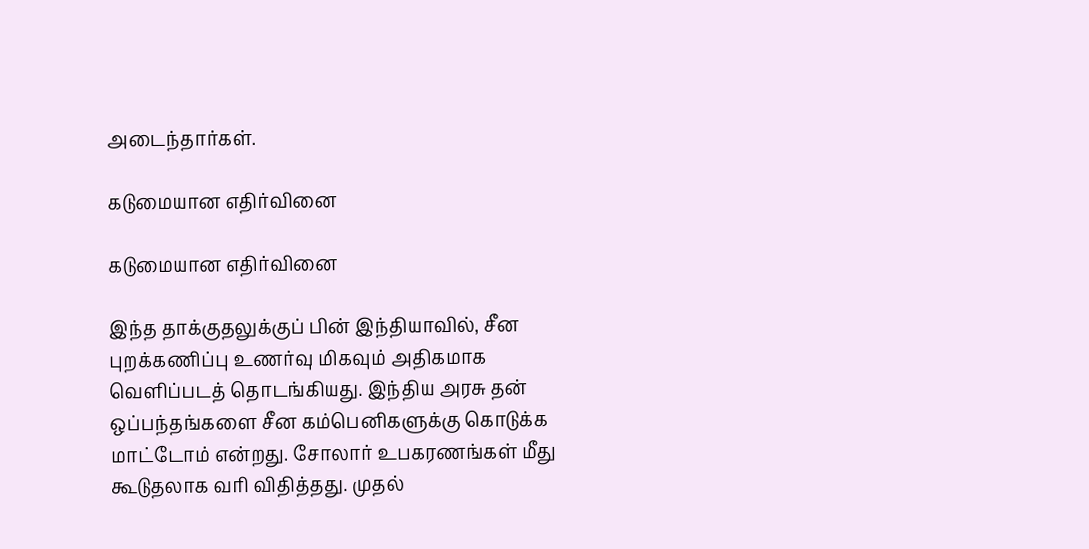அடைந்தார்கள்.

கடுமையான எதிர்வினை

கடுமையான எதிர்வினை

இந்த தாக்குதலுக்குப் பின் இந்தியாவில், சீன புறக்கணிப்பு உணர்வு மிகவும் அதிகமாக வெளிப்படத் தொடங்கியது. இந்திய அரசு தன் ஒப்பந்தங்களை சீன கம்பெனிகளுக்கு கொடுக்க மாட்டோம் என்றது. சோலார் உபகரணங்கள் மீது கூடுதலாக வரி விதித்தது. முதல்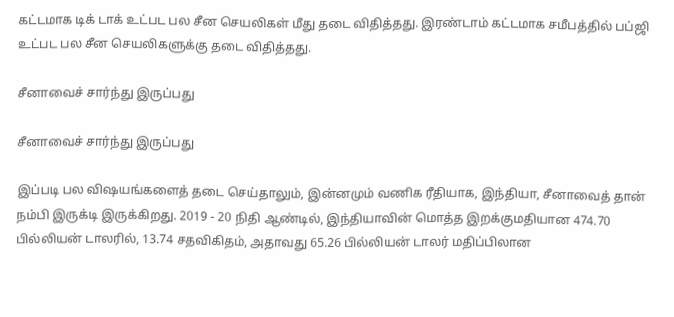கட்டமாக டிக் டாக் உட்பட பல சீன செயலிகள் மீது தடை விதித்தது. இரண்டாம் கட்டமாக சமீபத்தில் பப்ஜி உட்பட பல சீன செயலிகளுக்கு தடை விதித்தது.

சீனாவைச் சார்ந்து இருப்பது

சீனாவைச் சார்ந்து இருப்பது

இப்படி பல விஷயங்களைத் தடை செய்தாலும், இன்னமும் வணிக ரீதியாக, இந்தியா, சீனாவைத் தான் நம்பி இருக்டி இருக்கிறது. 2019 - 20 நிதி ஆண்டில், இந்தியாவின் மொத்த இறக்குமதியான 474.70 பில்லியன் டாலரில், 13.74 சதவிகிதம், அதாவது 65.26 பில்லியன் டாலர் மதிப்பிலான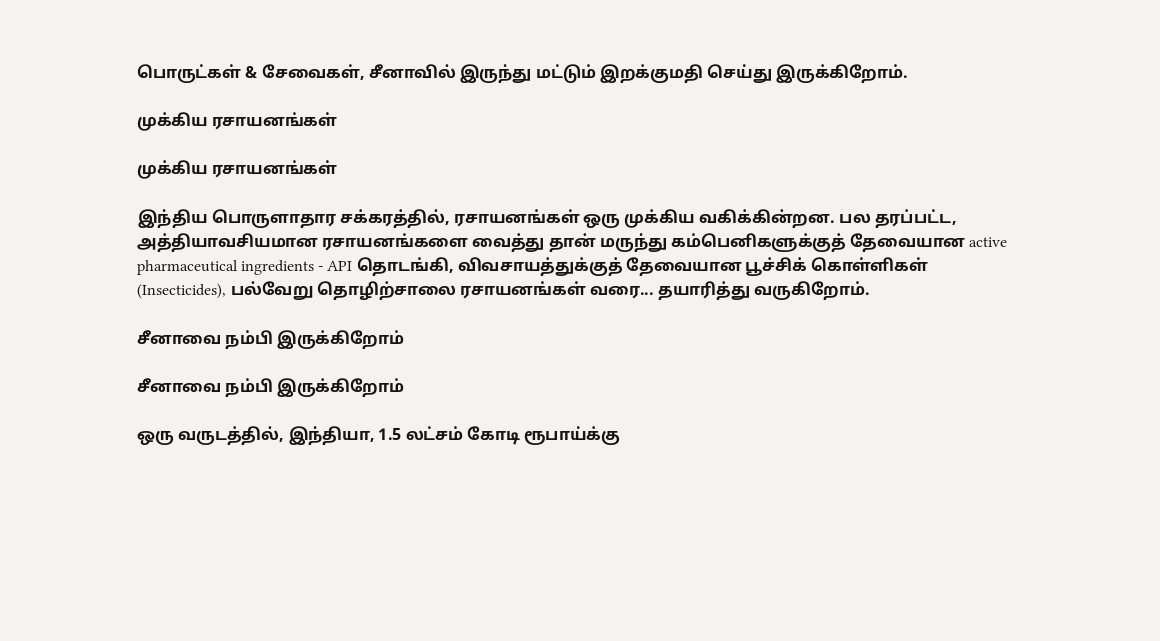பொருட்கள் & சேவைகள், சீனாவில் இருந்து மட்டும் இறக்குமதி செய்து இருக்கிறோம்.

முக்கிய ரசாயனங்கள்

முக்கிய ரசாயனங்கள்

இந்திய பொருளாதார சக்கரத்தில், ரசாயனங்கள் ஒரு முக்கிய வகிக்கின்றன. பல தரப்பட்ட, அத்தியாவசியமான ரசாயனங்களை வைத்து தான் மருந்து கம்பெனிகளுக்குத் தேவையான active pharmaceutical ingredients - API தொடங்கி, விவசாயத்துக்குத் தேவையான பூச்சிக் கொள்ளிகள் (Insecticides), பல்வேறு தொழிற்சாலை ரசாயனங்கள் வரை... தயாரித்து வருகிறோம்.

சீனாவை நம்பி இருக்கிறோம்

சீனாவை நம்பி இருக்கிறோம்

ஒரு வருடத்தில், இந்தியா, 1.5 லட்சம் கோடி ரூபாய்க்கு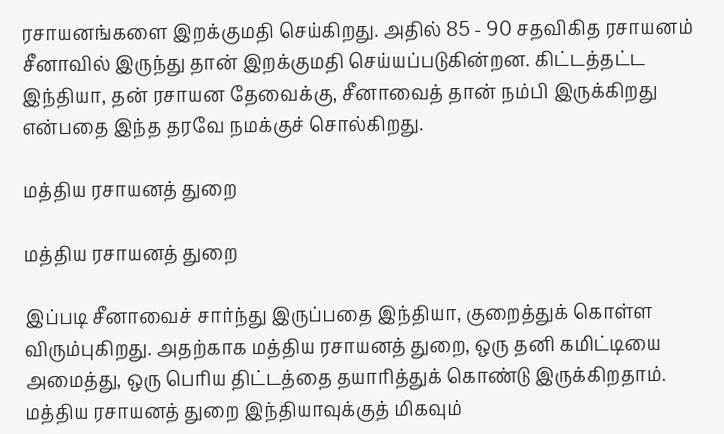ரசாயனங்களை இறக்குமதி செய்கிறது. அதில் 85 - 90 சதவிகித ரசாயனம் சீனாவில் இருந்து தான் இறக்குமதி செய்யப்படுகின்றன. கிட்டத்தட்ட இந்தியா, தன் ரசாயன தேவைக்கு, சீனாவைத் தான் நம்பி இருக்கிறது என்பதை இந்த தரவே நமக்குச் சொல்கிறது.

மத்திய ரசாயனத் துறை

மத்திய ரசாயனத் துறை

இப்படி சீனாவைச் சார்ந்து இருப்பதை இந்தியா, குறைத்துக் கொள்ள விரும்புகிறது. அதற்காக மத்திய ரசாயனத் துறை, ஒரு தனி கமிட்டியை அமைத்து, ஒரு பெரிய திட்டத்தை தயாரித்துக் கொண்டு இருக்கிறதாம். மத்திய ரசாயனத் துறை இந்தியாவுக்குத் மிகவும்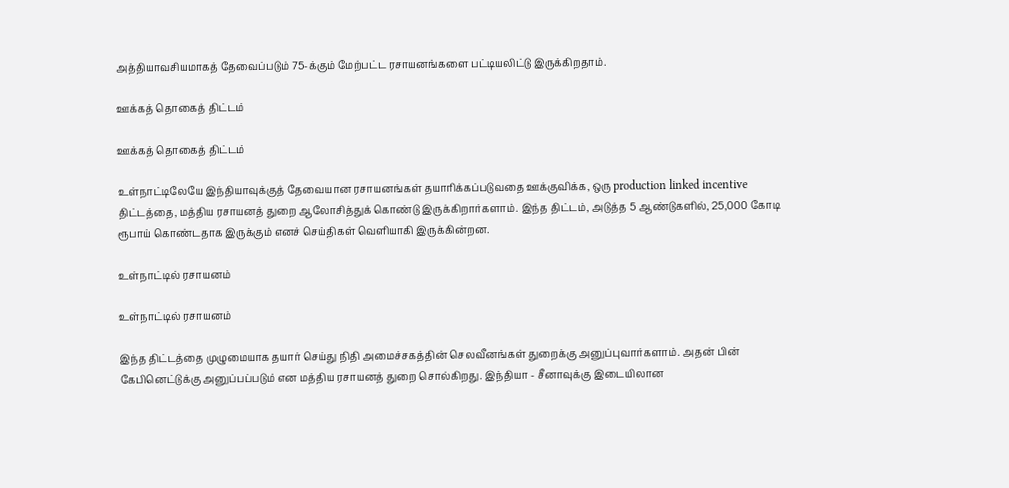அத்தியாவசியமாகத் தேவைப்படும் 75-க்கும் மேற்பட்ட ரசாயனங்களை பட்டியலிட்டு இருக்கிறதாம்.

ஊக்கத் தொகைத் திட்டம்

ஊக்கத் தொகைத் திட்டம்

உள்நாட்டிலேயே இந்தியாவுக்குத் தேவையான ரசாயனங்கள் தயாரிக்கப்படுவதை ஊக்குவிக்க, ஒரு production linked incentive திட்டத்தை, மத்திய ரசாயனத் துறை ஆலோசித்துக் கொண்டு இருக்கிறார்களாம். இந்த திட்டம், அடுத்த 5 ஆண்டுகளில், 25,000 கோடி ரூபாய் கொண்டதாக இருக்கும் எனச் செய்திகள் வெளியாகி இருக்கின்றன.

உள்நாட்டில் ரசாயனம்

உள்நாட்டில் ரசாயனம்

இந்த திட்டத்தை முழுமையாக தயார் செய்து நிதி அமைச்சகத்தின் செலவீனங்கள் துறைக்கு அனுப்புவார்களாம். அதன் பின் கேபினெட்டுக்கு அனுப்பப்படும் என மத்திய ரசாயனத் துறை சொல்கிறது. இந்தியா - சீனாவுக்கு இடையிலான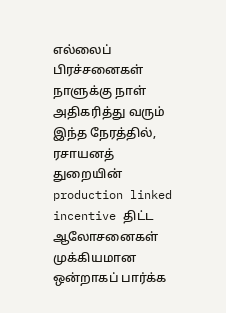எல்லைப் பிரச்சனைகள் நாளுக்கு நாள் அதிகரித்து வரும் இந்த நேரத்தில், ரசாயனத் துறையின் production linked incentive திட்ட ஆலோசனைகள் முக்கியமான ஒன்றாகப் பார்க்க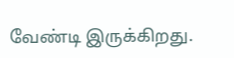வேண்டி இருக்கிறது.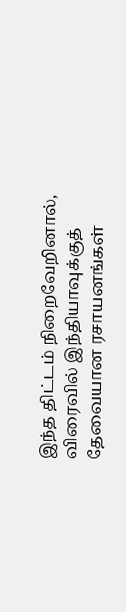இந்த திட்டம் நிறைவேறினால், விரைவில் இந்தியாவுக்குத் தேவையான ரசாயனங்கள்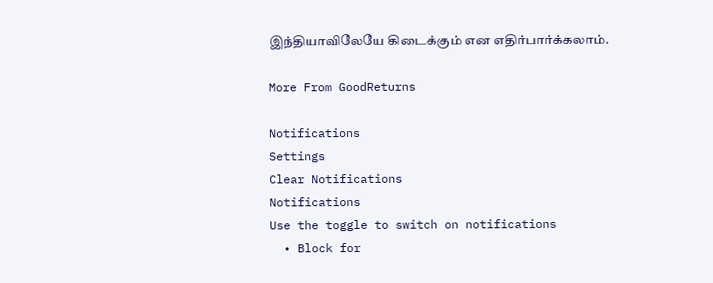இந்தியாவிலேயே கிடைக்கும் என எதிர்பார்க்கலாம்.

More From GoodReturns

Notifications
Settings
Clear Notifications
Notifications
Use the toggle to switch on notifications
  • Block for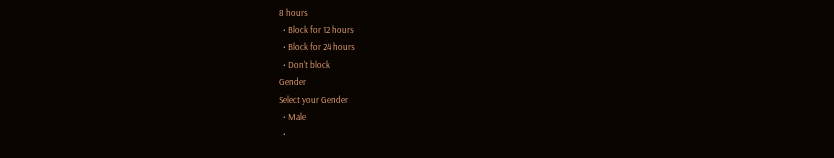8 hours
  • Block for 12 hours
  • Block for 24 hours
  • Don't block
Gender
Select your Gender
  • Male
  •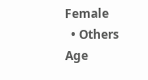Female
  • Others
Age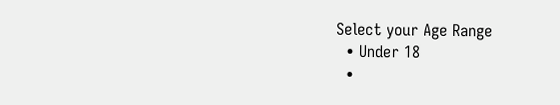Select your Age Range
  • Under 18
  •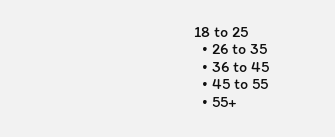18 to 25
  • 26 to 35
  • 36 to 45
  • 45 to 55
  • 55+